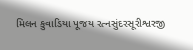મિલન કુવાડિયા પૂજય રત્નસુંદરસૂરીશ્વરજી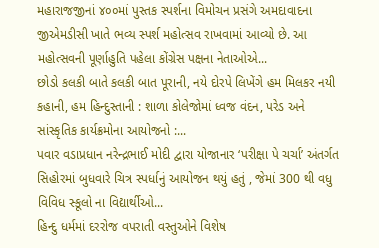મહારાજજીનાં ૪૦૦માં પુસ્તક સ્પર્શના વિમોચન પ્રસંગે અમદાવાદના જીએમડીસી ખાતે ભવ્ય સ્પર્શ મહોત્સવ રાખવામાં આવ્યો છે. આ મહોત્સવની પૂર્ણાહુતિ પહેલા કોંગ્રેસ પક્ષના નેતાઓએ...
છોડો કલકી બાતે કલકી બાત પૂરાની, નયે દોરપે લિખેંગે હમ મિલકર નયી કહાની, હમ હિન્દુસ્તાની : શાળા કોલેજોમાં ધ્વજ વંદન, પરેડ અને સાંસ્કૃતિક કાર્યક્રમોના આયોજનો :...
પવાર વડાપ્રધાન નરેન્દ્રભાઈ મોદી દ્વારા યોજાનાર ‘પરીક્ષા પે ચર્ચા’ અંતર્ગત સિહોરમાં બુધવારે ચિત્ર સ્પર્ધાનું આયોજન થયું હતું , જેમાં 300 થી વધુ વિવિધ સ્કૂલો ના વિદ્યાર્થીઓ...
હિન્દુ ધર્મમાં દરરોજ વપરાતી વસ્તુઓને વિશેષ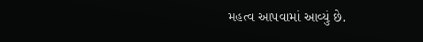મહત્વ આપવામાં આવ્યું છે.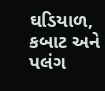ઘડિયાળ, કબાટ અને પલંગ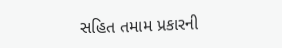સહિત તમામ પ્રકારની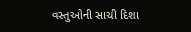વસ્તુઓની સાચી દિશા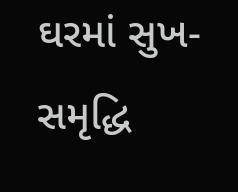ઘરમાં સુખ-સમૃદ્ધિ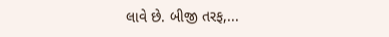લાવે છે. બીજી તરફ,...